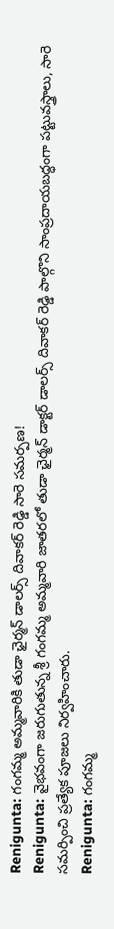Renigunta: గంగమ్మ అమ్మవారికి తుడా ఛైర్మన్ డాలర్స్ దివాకర్ రెడ్డి సారె సమర్పణ!
Renigunta: వైభవంగా జరుగుతున్న శ్రీ గంగమ్మ అమ్మవారి జాతరలో తుడా ఛైర్మన్ డాక్టర్ డాలర్స్ దివాకర్ రెడ్డి పాల్గొని సాంప్రదాయబద్ధంగా పట్టువస్త్రాలు, సారె సమర్పించి ప్రత్యేక పూజలు నిర్వహించారు.
Renigunta: గంగమ్మ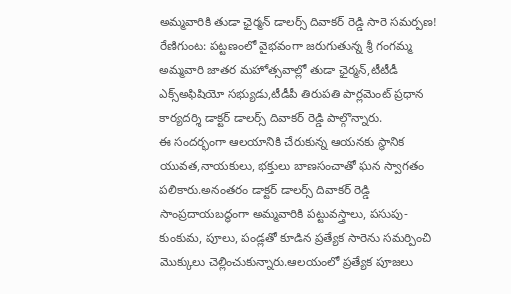అమ్మవారికి తుడా ఛైర్మన్ డాలర్స్ దివాకర్ రెడ్డి సారె సమర్పణ!
రేణిగుంట: పట్టణంలో వైభవంగా జరుగుతున్న శ్రీ గంగమ్మ అమ్మవారి జాతర మహోత్సవాల్లో తుడా ఛైర్మన్,టీటీడీ ఎక్స్అఫిషియో సభ్యుడు,టీడీపీ తిరుపతి పార్లమెంట్ ప్రధాన కార్యదర్శి డాక్టర్ డాలర్స్ దివాకర్ రెడ్డి పాల్గొన్నారు.
ఈ సందర్భంగా ఆలయానికి చేరుకున్న ఆయనకు స్థానిక యువత,నాయకులు, భక్తులు బాణసంచాతో ఘన స్వాగతం పలికారు.అనంతరం డాక్టర్ డాలర్స్ దివాకర్ రెడ్డి సాంప్రదాయబద్ధంగా అమ్మవారికి పట్టువస్త్రాలు, పసుపు-కుంకుమ, పూలు, పండ్లతో కూడిన ప్రత్యేక సారెను సమర్పించి మొక్కులు చెల్లించుకున్నారు.ఆలయంలో ప్రత్యేక పూజలు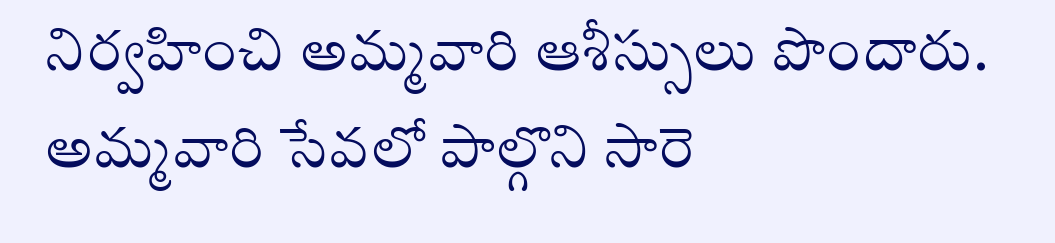నిర్వహించి అమ్మవారి ఆశీస్సులు పొందారు.
అమ్మవారి సేవలో పాల్గొని సారె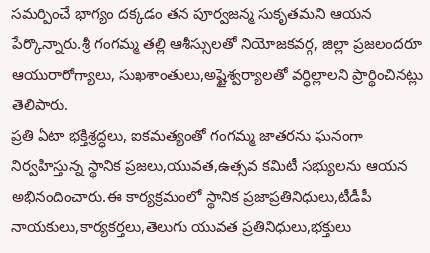సమర్పించే భాగ్యం దక్కడం తన పూర్వజన్మ సుకృతమని ఆయన పేర్కొన్నారు.శ్రీ గంగమ్మ తల్లి ఆశీస్సులతో నియోజకవర్గ, జిల్లా ప్రజలందరూ ఆయురారోగ్యాలు, సుఖశాంతులు,అష్టైశ్వర్యాలతో వర్ధిల్లాలని ప్రార్థించినట్లు తెలిపారు.
ప్రతి ఏటా భక్తిశ్రద్ధలు, ఐకమత్యంతో గంగమ్మ జాతరను ఘనంగా నిర్వహిస్తున్న స్థానిక ప్రజలు,యువత,ఉత్సవ కమిటీ సభ్యులను ఆయన అభినందించారు.ఈ కార్యక్రమంలో స్థానిక ప్రజాప్రతినిధులు,టీడీపీ నాయకులు,కార్యకర్తలు,తెలుగు యువత ప్రతినిధులు,భక్తులు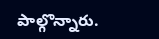పాల్గొన్నారు.